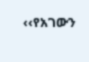‹‹የአገውን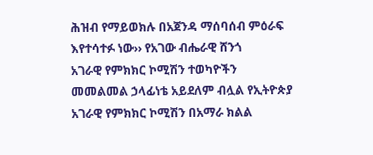ሕዝብ የማይወክሉ በአጀንዳ ማሰባሰብ ምዕራፍ እየተሳተፉ ነው›› የአገው ብሔራዊ ሸንጎ
አገራዊ የምክክር ኮሚሽን ተወካዮችን መመልመል ኃላፊነቴ አይደለም ብሏል የኢትዮጵያ አገራዊ የምክክር ኮሚሽን በአማራ ክልል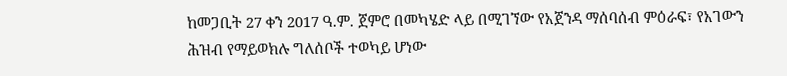ከመጋቢት 27 ቀን 2017 ዓ.ም. ጀምሮ በመካሄድ ላይ በሚገኘው የአጀንዳ ማሰባሰብ ምዕራፍ፣ የአገውን ሕዝብ የማይወክሉ ግለሰቦች ተወካይ ሆነው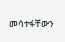መሳተፋቸውን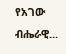የአገው ብሔራዊ...